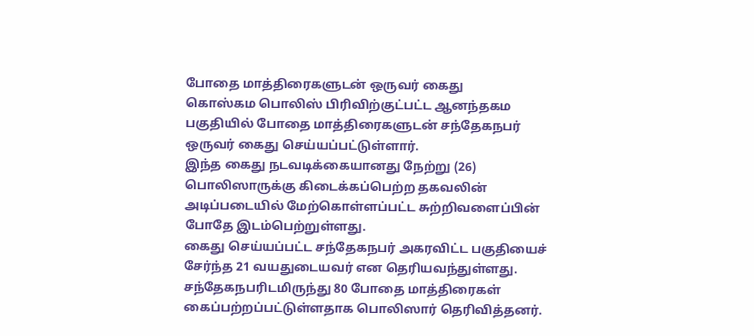போதை மாத்திரைகளுடன் ஒருவர் கைது
கொஸ்கம பொலிஸ் பிரிவிற்குட்பட்ட ஆனந்தகம பகுதியில் போதை மாத்திரைகளுடன் சந்தேகநபர் ஒருவர் கைது செய்யப்பட்டுள்ளார்.
இந்த கைது நடவடிக்கையானது நேற்று (26) பொலிஸாருக்கு கிடைக்கப்பெற்ற தகவலின் அடிப்படையில் மேற்கொள்ளப்பட்ட சுற்றிவளைப்பின் போதே இடம்பெற்றுள்ளது.
கைது செய்யப்பட்ட சந்தேகநபர் அகரவிட்ட பகுதியைச் சேர்ந்த 21 வயதுடையவர் என தெரியவந்துள்ளது.
சந்தேகநபரிடமிருந்து 80 போதை மாத்திரைகள் கைப்பற்றப்பட்டுள்ளதாக பொலிஸார் தெரிவித்தனர்.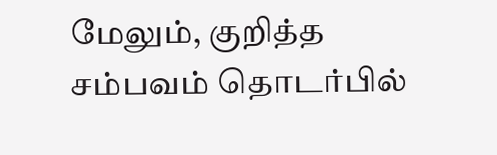மேலும், குறித்த சம்பவம் தொடர்பில்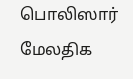பொலிஸார் மேலதிக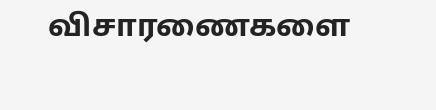விசாரணைகளை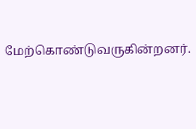மேற்கொண்டுவருகின்றனர்.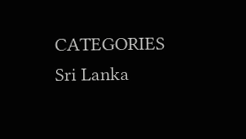CATEGORIES Sri Lanka